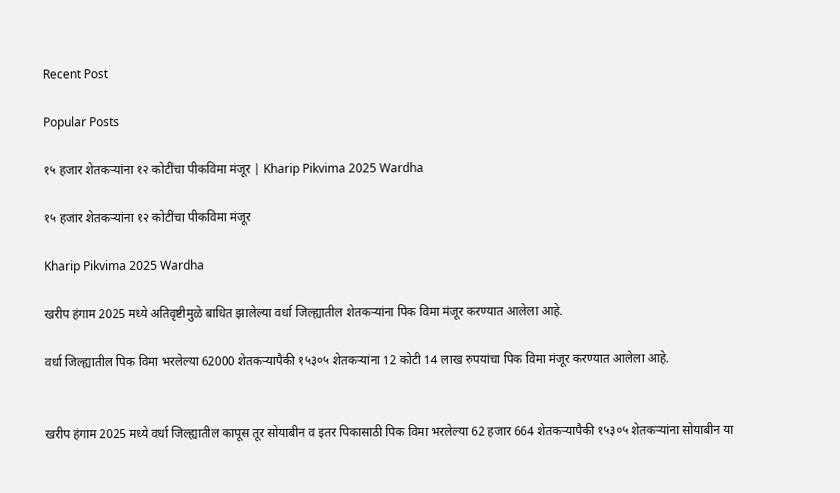Recent Post

Popular Posts

१५ हजार शेतकऱ्यांना १२ कोटींचा पीकविमा मंजूर | Kharip Pikvima 2025 Wardha

१५ हजार शेतकऱ्यांना १२ कोटींचा पीकविमा मंजूर

Kharip Pikvima 2025 Wardha

खरीप हंगाम 2025 मध्ये अतिवृष्टीमुळे बाधित झालेल्या वर्धा जिल्ह्यातील शेतकऱ्यांना पिक विमा मंजूर करण्यात आलेला आहे.

वर्धा जिल्ह्यातील पिक विमा भरलेल्या 62000 शेतकऱ्यापैकी १५३०५ शेतकऱ्यांना 12 कोटी 14 लाख रुपयांचा पिक विमा मंजूर करण्यात आलेला आहे.


खरीप हंगाम 2025 मध्ये वर्धा जिल्ह्यातील कापूस तूर सोयाबीन व इतर पिकासाठी पिक विमा भरलेल्या 62 हजार 664 शेतकऱ्यापैकी १५३०५ शेतकऱ्यांना सोयाबीन या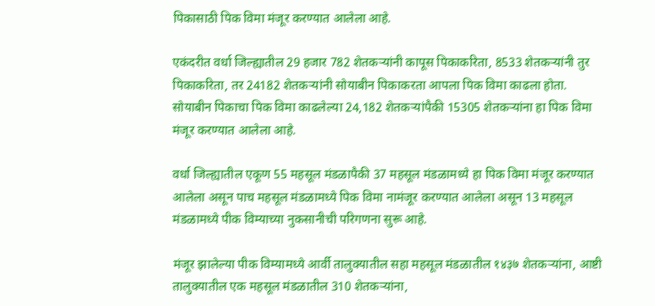पिकासाठी पिक विमा मंजूर करण्यात आलेला आहे.

एकंदरीत वर्धा जिल्ह्यातील 29 हजार 782 शेतकऱ्यांनी कापूस पिकाकरिता, 8533 शेतकऱ्यांनी तुर पिकाकरिता, तर 24182 शेतकऱ्यांनी सोयाबीन पिकाकरता आपला पिक विमा काढला होता. सोयाबीन पिकाचा पिक विमा काढलेल्या 24,182 शेतकऱ्यांपैकी 15305 शेतकऱ्यांना हा पिक विमा मंजूर करण्यात आलेला आहे.

वर्धा जिल्ह्यातील एकूण 55 महसूल मंडळापैकी 37 महसूल मंडळामध्ये हा पिक विमा मंजूर करण्यात आलेला असून पाच महसूल मंडळामध्ये पिक विमा नामंजूर करण्यात आलेला असून 13 महसूल मंडळामध्ये पीक विम्याच्या नुकसानीची परिगणना सुरू आहे.

मंजूर झालेल्या पीक विम्यामध्ये आर्वी तालुक्यातील सहा महसूल मंडळातील १४३७ शेतकऱ्यांना, आष्टी तालुक्यातील एक महसूल मंडळातील 310 शेतकऱ्यांना,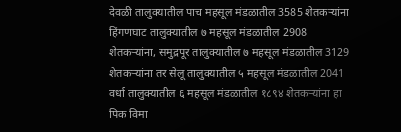देवळी तालुक्यातील पाच महसूल मंडळातील 3585 शेतकऱ्यांना हिंगणघाट तालुक्यातील ७ महसूल मंडळातील 2908 शेतकऱ्यांना, समुद्रपूर तालुक्यातील ७ महसूल मंडळातील 3129 शेतकऱ्यांना तर सेलू तालुक्यातील ५ महसूल मंडळातील 2041 वर्धा तालुक्यातील ६ महसूल मंडळातील १८९४ शेतकऱ्यांना हा पिक विमा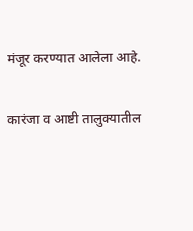मंजूर करण्यात आलेला आहे.

कारंजा व आष्टी तालुक्यातील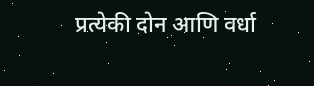प्रत्येकी दोन आणि वर्धा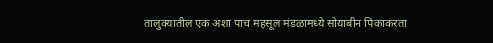तालुक्यातील एक अशा पाच महसूल मंडळामध्ये सोयाबीन पिकाकरता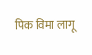पिक विमा लागू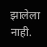झालेला नाही.